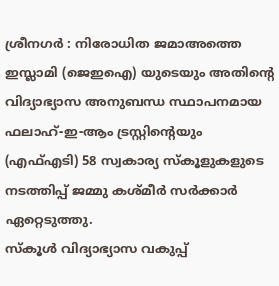ശ്രീനഗർ : നിരോധിത ജമാഅത്തെ ഇസ്ലാമി (ജെഇഐ) യുടെയും അതിന്റെ വിദ്യാഭ്യാസ അനുബന്ധ സ്ഥാപനമായ ഫലാഹ്-ഇ-ആം ട്രസ്റ്റിന്റെയും (എഫ്എടി) 58 സ്വകാര്യ സ്കൂളുകളുടെ നടത്തിപ്പ് ജമ്മു കശ്മീർ സർക്കാർ ഏറ്റെടുത്തു.
സ്കൂൾ വിദ്യാഭ്യാസ വകുപ്പ്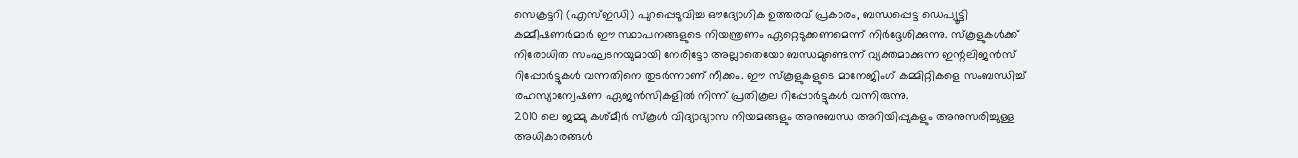സെക്രട്ടറി (എസ്ഇഡി) പുറപ്പെടുവിച്ച ഔദ്യോഗിക ഉത്തരവ് പ്രകാരം, ബന്ധപ്പെട്ട ഡെപ്യൂട്ടി കമ്മീഷണർമാർ ഈ സ്ഥാപനങ്ങളുടെ നിയന്ത്രണം ഏറ്റെടുക്കണമെന്ന് നിർദ്ദേശിക്കുന്നു. സ്കൂളുകൾക്ക് നിരോധിത സംഘടനയുമായി നേരിട്ടോ അല്ലാതെയോ ബന്ധമുണ്ടെന്ന് വ്യക്തമാക്കുന്ന ഇന്റലിജൻസ് റിപ്പോർട്ടുകൾ വന്നതിനെ തുടർന്നാണ് നീക്കം. ഈ സ്കൂളുകളുടെ മാനേജിംഗ് കമ്മിറ്റികളെ സംബന്ധിച്ച് രഹസ്യാന്വേഷണ ഏജൻസികളിൽ നിന്ന് പ്രതികൂല റിപ്പോർട്ടുകൾ വന്നിരുന്നു.
2010 ലെ ജമ്മു കശ്മീർ സ്കൂൾ വിദ്യാഭ്യാസ നിയമങ്ങളും അനുബന്ധ അറിയിപ്പുകളും അനുസരിച്ചുള്ള അധികാരങ്ങൾ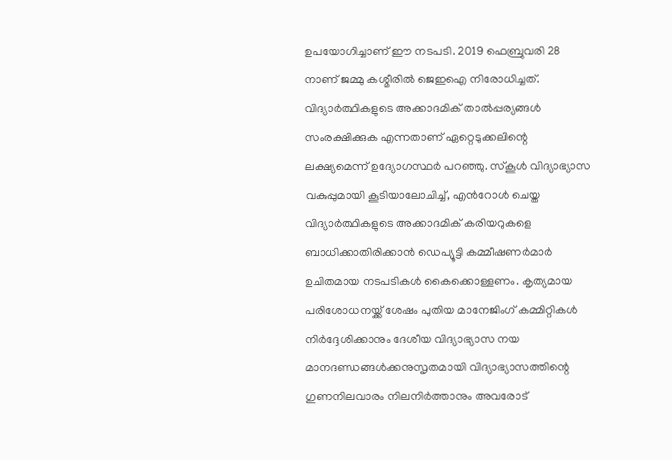ഉപയോഗിച്ചാണ് ഈ നടപടി. 2019 ഫെബ്രുവരി 28 നാണ് ജമ്മു കശ്മീരിൽ ജെഇഐ നിരോധിച്ചത്.
വിദ്യാർത്ഥികളുടെ അക്കാദമിക് താൽപ്പര്യങ്ങൾ സംരക്ഷിക്കുക എന്നതാണ് ഏറ്റെടുക്കലിന്റെ ലക്ഷ്യമെന്ന് ഉദ്യോഗസ്ഥർ പറഞ്ഞു. സ്കൂൾ വിദ്യാഭ്യാസ വകുപ്പുമായി കൂടിയാലോചിച്ച്, എൻറോൾ ചെയ്ത വിദ്യാർത്ഥികളുടെ അക്കാദമിക് കരിയറുകളെ ബാധിക്കാതിരിക്കാൻ ഡെപ്യൂട്ടി കമ്മീഷണർമാർ ഉചിതമായ നടപടികൾ കൈക്കൊള്ളണം. കൃത്യമായ പരിശോധനയ്ക്ക് ശേഷം പുതിയ മാനേജിംഗ് കമ്മിറ്റികൾ നിർദ്ദേശിക്കാനും ദേശീയ വിദ്യാഭ്യാസ നയ മാനദണ്ഡങ്ങൾക്കനുസൃതമായി വിദ്യാഭ്യാസത്തിന്റെ ഗുണനിലവാരം നിലനിർത്താനും അവരോട്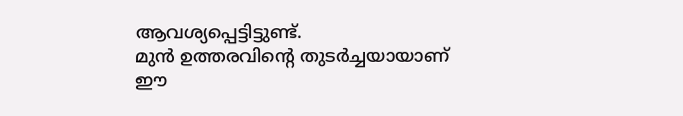ആവശ്യപ്പെട്ടിട്ടുണ്ട്.
മുൻ ഉത്തരവിന്റെ തുടർച്ചയായാണ് ഈ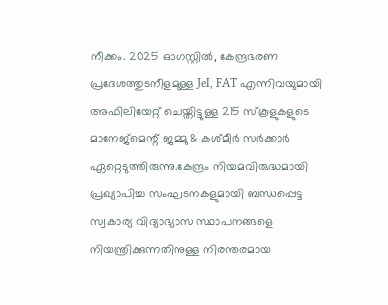നീക്കം. 2025 ഓഗസ്റ്റിൽ, കേന്ദ്രഭരണ പ്രദേശത്തുടനീളമുള്ള JeI, FAT എന്നിവയുമായി അഫിലിയേറ്റ് ചെയ്തിട്ടുള്ള 215 സ്കൂളുകളുടെ മാനേജ്മെന്റ് ജമ്മു & കശ്മീർ സർക്കാർ ഏറ്റെടുത്തിരുന്നു.കേന്ദ്രം നിയമവിരുദ്ധമായി പ്രഖ്യാപിച്ച സംഘടനകളുമായി ബന്ധപ്പെട്ട സ്വകാര്യ വിദ്യാഭ്യാസ സ്ഥാപനങ്ങളെ നിയന്ത്രിക്കുന്നതിനുള്ള നിരന്തരമായ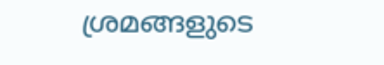ശ്രമങ്ങളുടെ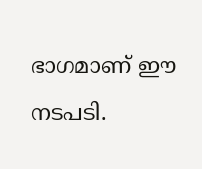ഭാഗമാണ് ഈ നടപടി.